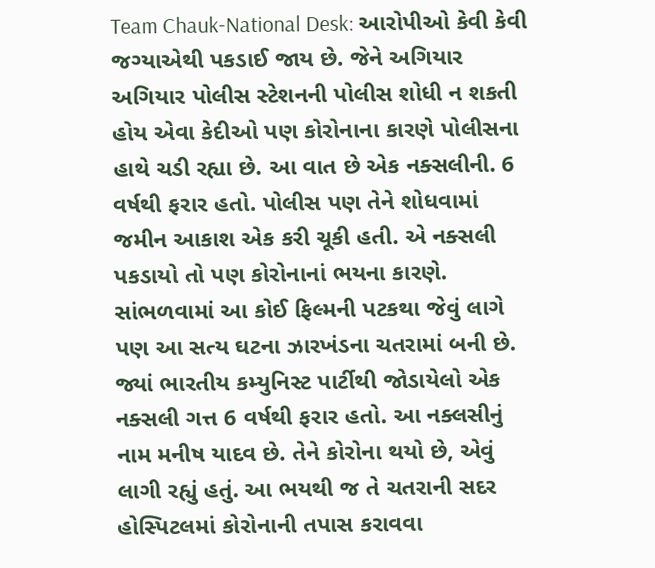Team Chauk-National Desk: આરોપીઓ કેવી કેવી જગ્યાએથી પકડાઈ જાય છે. જેને અગિયાર અગિયાર પોલીસ સ્ટેશનની પોલીસ શોધી ન શકતી હોય એવા કેદીઓ પણ કોરોનાના કારણે પોલીસના હાથે ચડી રહ્યા છે. આ વાત છે એક નક્સલીની. 6 વર્ષથી ફરાર હતો. પોલીસ પણ તેને શોધવામાં જમીન આકાશ એક કરી ચૂકી હતી. એ નક્સલી પકડાયો તો પણ કોરોનાનાં ભયના કારણે.
સાંભળવામાં આ કોઈ ફિલ્મની પટકથા જેવું લાગે પણ આ સત્ય ઘટના ઝારખંડના ચતરામાં બની છે. જ્યાં ભારતીય કમ્યુનિસ્ટ પાર્ટીથી જોડાયેલો એક નક્સલી ગત્ત 6 વર્ષથી ફરાર હતો. આ નક્લસીનું નામ મનીષ યાદવ છે. તેને કોરોના થયો છે, એવું લાગી રહ્યું હતું. આ ભયથી જ તે ચતરાની સદર હોસ્પિટલમાં કોરોનાની તપાસ કરાવવા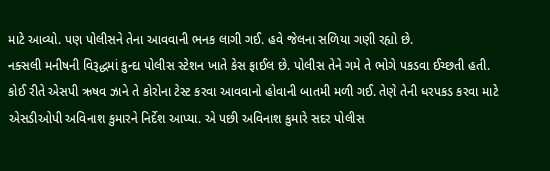માટે આવ્યો. પણ પોલીસને તેના આવવાની ભનક લાગી ગઈ. હવે જેલના સળિયા ગણી રહ્યો છે.
નક્સલી મનીષની વિરૂદ્ધમાં કુન્દા પોલીસ સ્ટેશન ખાતે કેસ ફાઈલ છે. પોલીસ તેને ગમે તે ભોગે પકડવા ઈચ્છતી હતી. કોઈ રીતે એસપી ઋષવ ઝાને તે કોરોના ટેસ્ટ કરવા આવવાનો હોવાની બાતમી મળી ગઈ. તેણે તેની ધરપકડ કરવા માટે એસડીઓપી અવિનાશ કુમારને નિર્દેશ આપ્યા. એ પછી અવિનાશ કુમારે સદર પોલીસ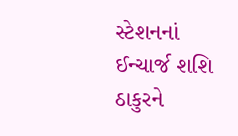સ્ટેશનનાં ઈન્ચાર્જ શશિ ઠાકુરને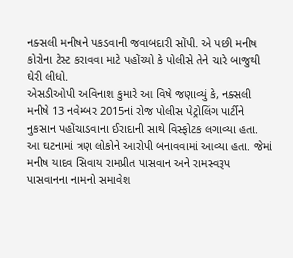નક્સલી મનીષને પકડવાની જવાબદારી સોંપી. એ પછી મનીષ કોરોના ટેસ્ટ કરાવવા માટે પહોંચ્યો કે પોલીસે તેને ચારે બાજુથી ઘેરી લીધો.
એસડીઓપી અવિનાશ કુમારે આ વિષે જણાવ્યું કે, નક્સલી મનીષે 13 નવેમ્બર 2015નાં રોજ પોલીસ પેટ્રોલિંગ પાર્ટીને નુકસાન પહોંચાડવાના ઈરાદાની સાથે વિસ્ફોટક લગાવ્યા હતા. આ ઘટનામાં ત્રણ લોકોને આરોપી બનાવવામાં આવ્યા હતા. જેમાં મનીષ યાદવ સિવાય રામપ્રીત પાસવાન અને રામસ્વરૂપ પાસવાનના નામનો સમાવેશ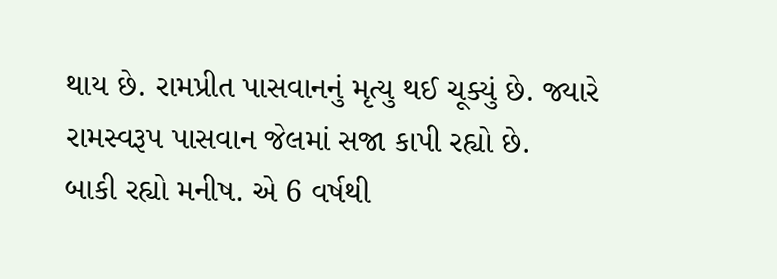થાય છે. રામપ્રીત પાસવાનનું મૃત્યુ થઈ ચૂક્યું છે. જ્યારે રામસ્વરૂપ પાસવાન જેલમાં સજા કાપી રહ્યો છે.
બાકી રહ્યો મનીષ. એ 6 વર્ષથી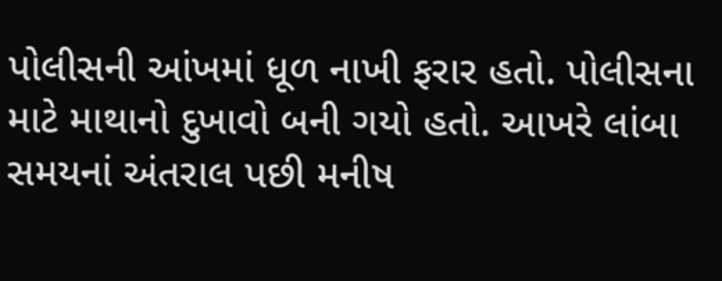પોલીસની આંખમાં ધૂળ નાખી ફરાર હતો. પોલીસના માટે માથાનો દુખાવો બની ગયો હતો. આખરે લાંબા સમયનાં અંતરાલ પછી મનીષ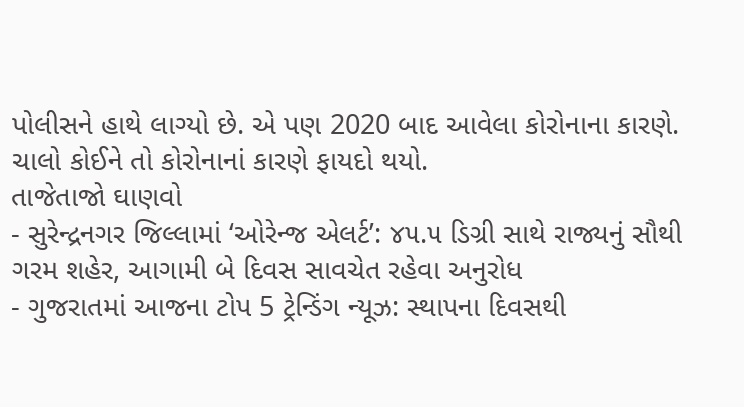પોલીસને હાથે લાગ્યો છે. એ પણ 2020 બાદ આવેલા કોરોનાના કારણે. ચાલો કોઈને તો કોરોનાનાં કારણે ફાયદો થયો.
તાજેતાજો ઘાણવો
- સુરેન્દ્રનગર જિલ્લામાં ‘ઓરેન્જ એલર્ટ’: ૪૫.૫ ડિગ્રી સાથે રાજ્યનું સૌથી ગરમ શહેર, આગામી બે દિવસ સાવચેત રહેવા અનુરોધ
- ગુજરાતમાં આજના ટોપ 5 ટ્રેન્ડિંગ ન્યૂઝ: સ્થાપના દિવસથી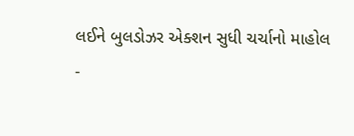લઈને બુલડોઝર એક્શન સુધી ચર્ચાનો માહોલ
-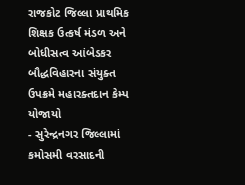રાજકોટ જિલ્લા પ્રાથમિક શિક્ષક ઉત્કર્ષ મંડળ અને બોધીસત્વ આંબેડકર બૌદ્ધવિહારના સંયુક્ત ઉપક્રમે મહારક્તદાન કેમ્પ યોજાયો
- સુરેન્દ્રનગર જિલ્લામાં કમોસમી વરસાદની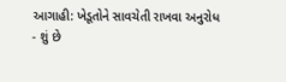આગાહી: ખેડૂતોને સાવચેતી રાખવા અનુરોધ
- શું છે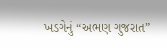ખડગેનું “અભણ ગુજરાત”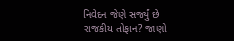નિવેદન જેણે સર્જ્યું છે રાજકીય તોફાન? જાણો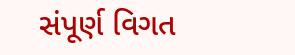સંપૂર્ણ વિગત